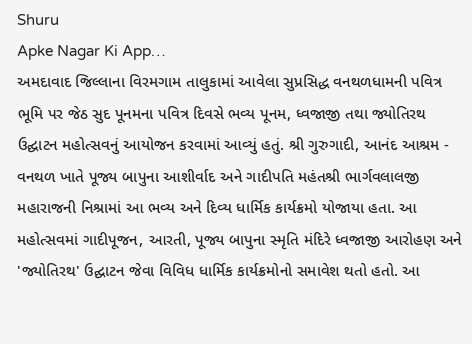Shuru
Apke Nagar Ki App…
અમદાવાદ જિલ્લાના વિરમગામ તાલુકામાં આવેલા સુપ્રસિદ્ધ વનથળધામની પવિત્ર ભૂમિ પર જેઠ સુદ પૂનમના પવિત્ર દિવસે ભવ્ય પૂનમ, ધ્વજાજી તથા જ્યોતિરથ ઉદ્ઘાટન મહોત્સવનું આયોજન કરવામાં આવ્યું હતું. શ્રી ગુરુગાદી, આનંદ આશ્રમ - વનથળ ખાતે પૂજ્ય બાપુના આશીર્વાદ અને ગાદીપતિ મહંતશ્રી ભાર્ગવલાલજી મહારાજની નિશ્રામાં આ ભવ્ય અને દિવ્ય ધાર્મિક કાર્યક્રમો યોજાયા હતા. આ મહોત્સવમાં ગાદીપૂજન, આરતી, પૂજ્ય બાપુના સ્મૃતિ મંદિરે ધ્વજાજી આરોહણ અને 'જ્યોતિરથ' ઉદ્ઘાટન જેવા વિવિધ ધાર્મિક કાર્યક્રમોનો સમાવેશ થતો હતો. આ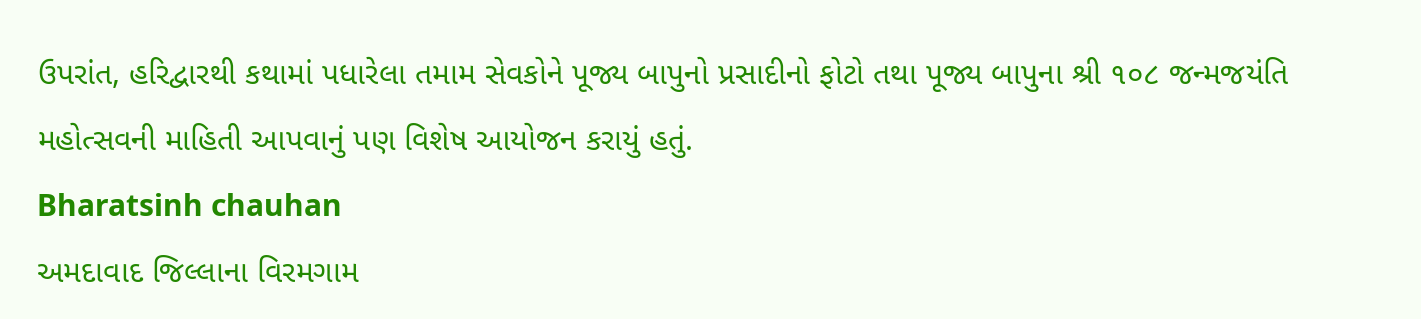ઉપરાંત, હરિદ્વારથી કથામાં પધારેલા તમામ સેવકોને પૂજ્ય બાપુનો પ્રસાદીનો ફોટો તથા પૂજ્ય બાપુના શ્રી ૧૦૮ જન્મજયંતિ મહોત્સવની માહિતી આપવાનું પણ વિશેષ આયોજન કરાયું હતું.
Bharatsinh chauhan
અમદાવાદ જિલ્લાના વિરમગામ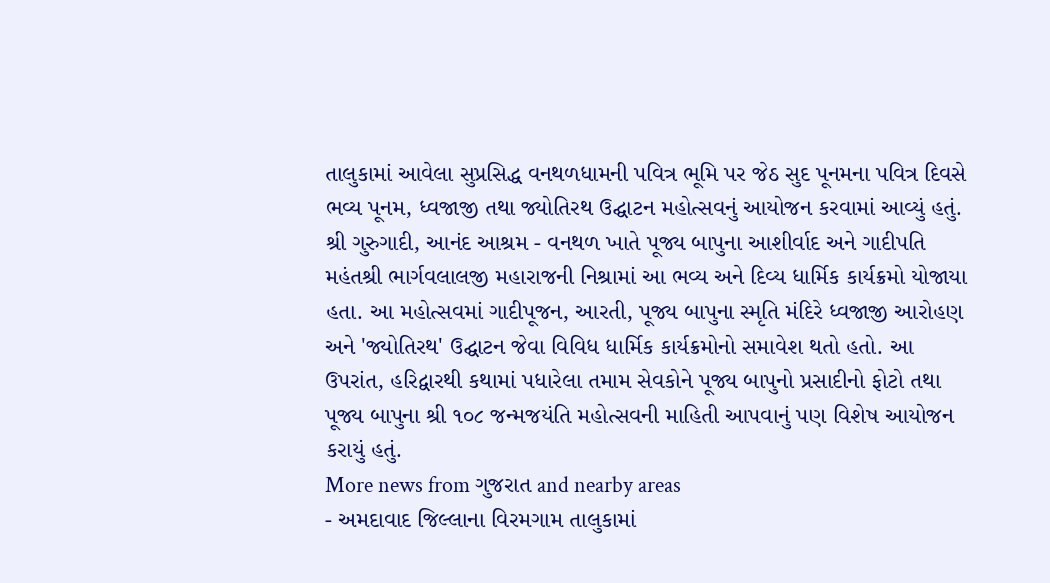તાલુકામાં આવેલા સુપ્રસિદ્ધ વનથળધામની પવિત્ર ભૂમિ પર જેઠ સુદ પૂનમના પવિત્ર દિવસે ભવ્ય પૂનમ, ધ્વજાજી તથા જ્યોતિરથ ઉદ્ઘાટન મહોત્સવનું આયોજન કરવામાં આવ્યું હતું. શ્રી ગુરુગાદી, આનંદ આશ્રમ - વનથળ ખાતે પૂજ્ય બાપુના આશીર્વાદ અને ગાદીપતિ મહંતશ્રી ભાર્ગવલાલજી મહારાજની નિશ્રામાં આ ભવ્ય અને દિવ્ય ધાર્મિક કાર્યક્રમો યોજાયા હતા. આ મહોત્સવમાં ગાદીપૂજન, આરતી, પૂજ્ય બાપુના સ્મૃતિ મંદિરે ધ્વજાજી આરોહણ અને 'જ્યોતિરથ' ઉદ્ઘાટન જેવા વિવિધ ધાર્મિક કાર્યક્રમોનો સમાવેશ થતો હતો. આ ઉપરાંત, હરિદ્વારથી કથામાં પધારેલા તમામ સેવકોને પૂજ્ય બાપુનો પ્રસાદીનો ફોટો તથા પૂજ્ય બાપુના શ્રી ૧૦૮ જન્મજયંતિ મહોત્સવની માહિતી આપવાનું પણ વિશેષ આયોજન કરાયું હતું.
More news from ગુજરાત and nearby areas
- અમદાવાદ જિલ્લાના વિરમગામ તાલુકામાં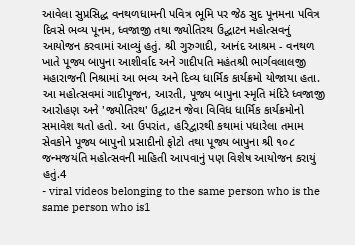આવેલા સુપ્રસિદ્ધ વનથળધામની પવિત્ર ભૂમિ પર જેઠ સુદ પૂનમના પવિત્ર દિવસે ભવ્ય પૂનમ, ધ્વજાજી તથા જ્યોતિરથ ઉદ્ઘાટન મહોત્સવનું આયોજન કરવામાં આવ્યું હતું. શ્રી ગુરુગાદી, આનંદ આશ્રમ - વનથળ ખાતે પૂજ્ય બાપુના આશીર્વાદ અને ગાદીપતિ મહંતશ્રી ભાર્ગવલાલજી મહારાજની નિશ્રામાં આ ભવ્ય અને દિવ્ય ધાર્મિક કાર્યક્રમો યોજાયા હતા. આ મહોત્સવમાં ગાદીપૂજન, આરતી, પૂજ્ય બાપુના સ્મૃતિ મંદિરે ધ્વજાજી આરોહણ અને 'જ્યોતિરથ' ઉદ્ઘાટન જેવા વિવિધ ધાર્મિક કાર્યક્રમોનો સમાવેશ થતો હતો. આ ઉપરાંત, હરિદ્વારથી કથામાં પધારેલા તમામ સેવકોને પૂજ્ય બાપુનો પ્રસાદીનો ફોટો તથા પૂજ્ય બાપુના શ્રી ૧૦૮ જન્મજયંતિ મહોત્સવની માહિતી આપવાનું પણ વિશેષ આયોજન કરાયું હતું.4
- viral videos belonging to the same person who is the same person who is1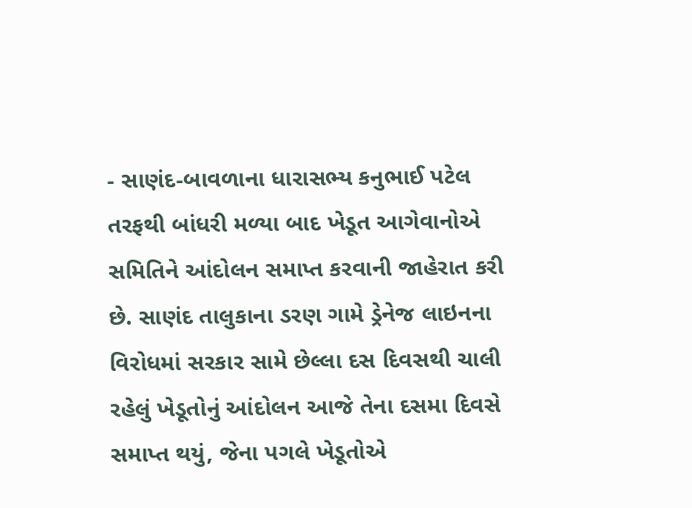- સાણંદ-બાવળાના ધારાસભ્ય કનુભાઈ પટેલ તરફથી બાંધરી મળ્યા બાદ ખેડૂત આગેવાનોએ સમિતિને આંદોલન સમાપ્ત કરવાની જાહેરાત કરી છે. સાણંદ તાલુકાના ડરણ ગામે ડ્રેનેજ લાઇનના વિરોધમાં સરકાર સામે છેલ્લા દસ દિવસથી ચાલી રહેલું ખેડૂતોનું આંદોલન આજે તેના દસમા દિવસે સમાપ્ત થયું, જેના પગલે ખેડૂતોએ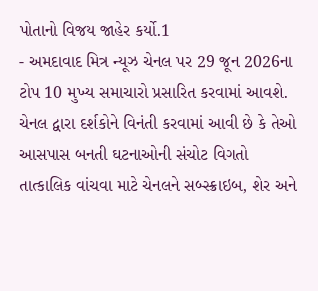પોતાનો વિજય જાહેર કર્યો.1
- અમદાવાદ મિત્ર ન્યૂઝ ચેનલ પર 29 જૂન 2026ના ટોપ 10 મુખ્ય સમાચારો પ્રસારિત કરવામાં આવશે. ચેનલ દ્વારા દર્શકોને વિનંતી કરવામાં આવી છે કે તેઓ આસપાસ બનતી ઘટનાઓની સંચોટ વિગતો તાત્કાલિક વાંચવા માટે ચેનલને સબ્સ્ક્રાઇબ, શેર અને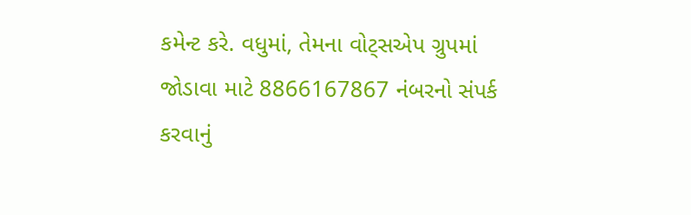કમેન્ટ કરે. વધુમાં, તેમના વોટ્સએપ ગ્રુપમાં જોડાવા માટે 8866167867 નંબરનો સંપર્ક કરવાનું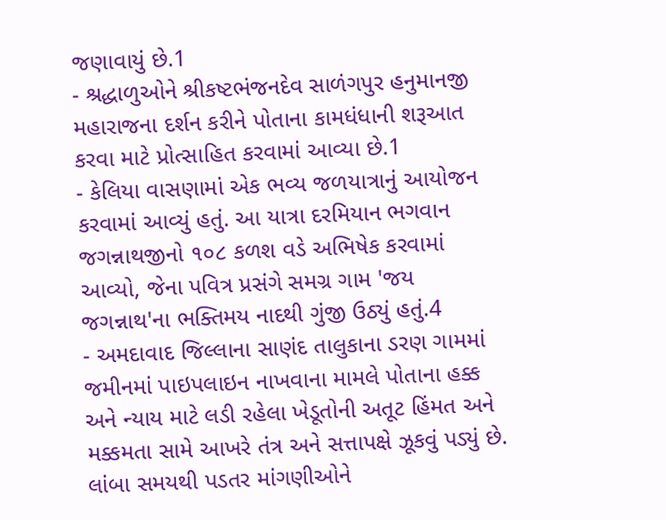જણાવાયું છે.1
- શ્રદ્ધાળુઓને શ્રીકષ્ટભંજનદેવ સાળંગપુર હનુમાનજી મહારાજના દર્શન કરીને પોતાના કામધંધાની શરૂઆત કરવા માટે પ્રોત્સાહિત કરવામાં આવ્યા છે.1
- કેલિયા વાસણામાં એક ભવ્ય જળયાત્રાનું આયોજન કરવામાં આવ્યું હતું. આ યાત્રા દરમિયાન ભગવાન જગન્નાથજીનો ૧૦૮ કળશ વડે અભિષેક કરવામાં આવ્યો, જેના પવિત્ર પ્રસંગે સમગ્ર ગામ 'જય જગન્નાથ'ના ભક્તિમય નાદથી ગુંજી ઉઠ્યું હતું.4
- અમદાવાદ જિલ્લાના સાણંદ તાલુકાના ડરણ ગામમાં જમીનમાં પાઇપલાઇન નાખવાના મામલે પોતાના હક્ક અને ન્યાય માટે લડી રહેલા ખેડૂતોની અતૂટ હિંમત અને મક્કમતા સામે આખરે તંત્ર અને સત્તાપક્ષે ઝૂકવું પડ્યું છે. લાંબા સમયથી પડતર માંગણીઓને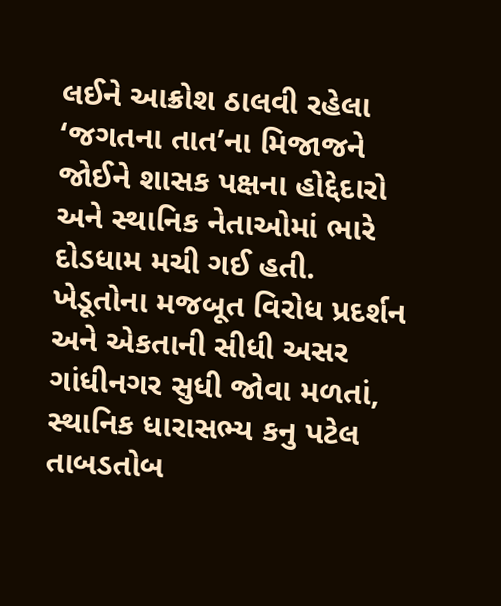લઈને આક્રોશ ઠાલવી રહેલા ‘જગતના તાત’ના મિજાજને જોઈને શાસક પક્ષના હોદ્દેદારો અને સ્થાનિક નેતાઓમાં ભારે દોડધામ મચી ગઈ હતી. ખેડૂતોના મજબૂત વિરોધ પ્રદર્શન અને એકતાની સીધી અસર ગાંધીનગર સુધી જોવા મળતાં, સ્થાનિક ધારાસભ્ય કનુ પટેલ તાબડતોબ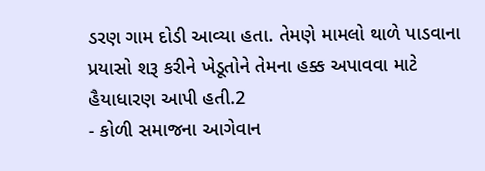ડરણ ગામ દોડી આવ્યા હતા. તેમણે મામલો થાળે પાડવાના પ્રયાસો શરૂ કરીને ખેડૂતોને તેમના હક્ક અપાવવા માટે હૈયાધારણ આપી હતી.2
- કોળી સમાજના આગેવાન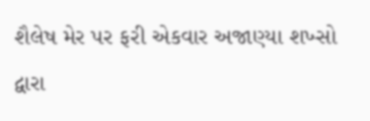શૈલેષ મેર પર ફરી એકવાર અજાણ્યા શખ્સો દ્વારા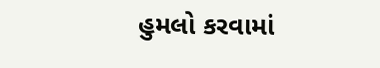હુમલો કરવામાં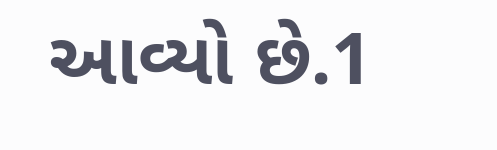આવ્યો છે.1